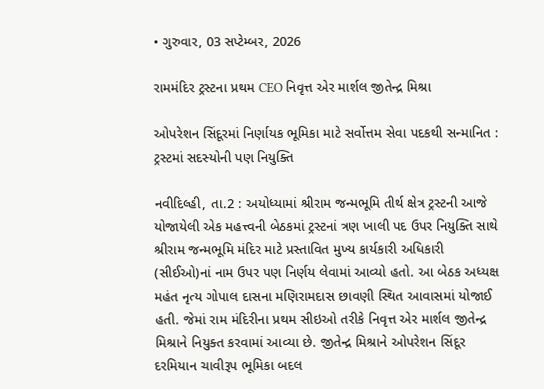• ગુરુવાર, 03 સપ્ટેમ્બર, 2026

રામમંદિર ટ્રસ્ટના પ્રથમ CEO નિવૃત્ત એર માર્શલ જીતેન્દ્ર મિશ્રા

ઓપરેશન સિંદૂરમાં નિર્ણાયક ભૂમિકા માટે સર્વોત્તમ સેવા પદકથી સન્માનિત : ટ્રસ્ટમાં સદસ્યોની પણ નિયુક્તિ

નવીદિલ્હી, તા.2 : અયોધ્યામાં શ્રીરામ જન્મભૂમિ તીર્થ ક્ષેત્ર ટ્રસ્ટની આજે યોજાયેલી એક મહત્ત્વની બેઠકમાં ટ્રસ્ટનાં ત્રણ ખાલી પદ ઉપર નિયુક્તિ સાથે શ્રીરામ જન્મભૂમિ મંદિર માટે પ્રસ્તાવિત મુખ્ય કાર્યકારી અધિકારી (સીઈઓ)નાં નામ ઉપર પણ નિર્ણય લેવામાં આવ્યો હતો. આ બેઠક અધ્યક્ષ મહંત નૃત્ય ગોપાલ દાસના મણિરામદાસ છાવણી સ્થિત આવાસમાં યોજાઈ હતી. જેમાં રામ મંદિરીના પ્રથમ સીઇઓ તરીકે નિવૃત્ત એર માર્શલ જીતેન્દ્ર મિશ્રાને નિયુક્ત કરવામાં આવ્યા છે. જીતેન્દ્ર મિશ્રાને ઓપરેશન સિંદૂર દરમિયાન ચાવીરૂપ ભૂમિકા બદલ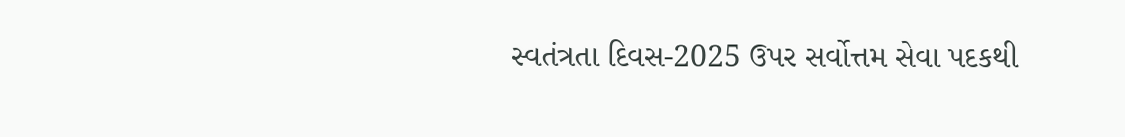સ્વતંત્રતા દિવસ-2025 ઉપર સર્વોત્તમ સેવા પદકથી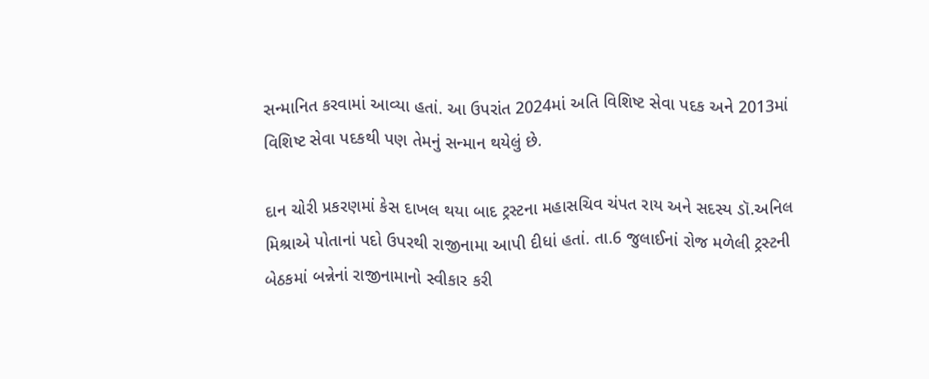સન્માનિત કરવામાં આવ્યા હતાં. આ ઉપરાંત 2024માં અતિ વિશિષ્ટ સેવા પદક અને 2013માં વિશિષ્ટ સેવા પદકથી પણ તેમનું સન્માન થયેલું છે.

દાન ચોરી પ્રકરણમાં કેસ દાખલ થયા બાદ ટ્રસ્ટના મહાસચિવ ચંપત રાય અને સદસ્ય ડૉ.અનિલ મિશ્રાએ પોતાનાં પદો ઉપરથી રાજીનામા આપી દીધાં હતાં. તા.6 જુલાઈનાં રોજ મળેલી ટ્રસ્ટની બેઠકમાં બન્નેનાં રાજીનામાનો સ્વીકાર કરી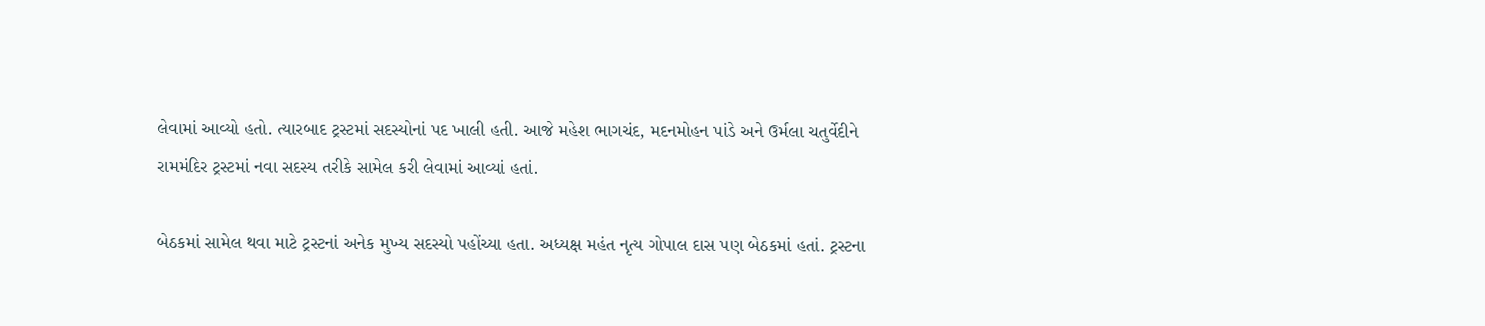લેવામાં આવ્યો હતો. ત્યારબાદ ટ્રસ્ટમાં સદસ્યોનાં પદ ખાલી હતી. આજે મહેશ ભાગચંદ, મદનમોહન પાંડે અને ઉર્મલા ચતુર્વેદીને રામમંદિર ટ્રસ્ટમાં નવા સદસ્ય તરીકે સામેલ કરી લેવામાં આવ્યાં હતાં.

બેઠકમાં સામેલ થવા માટે ટ્રસ્ટનાં અનેક મુખ્ય સદસ્યો પહોંચ્યા હતા. અધ્યક્ષ મહંત નૃત્ય ગોપાલ દાસ પણ બેઠકમાં હતાં. ટ્રસ્ટના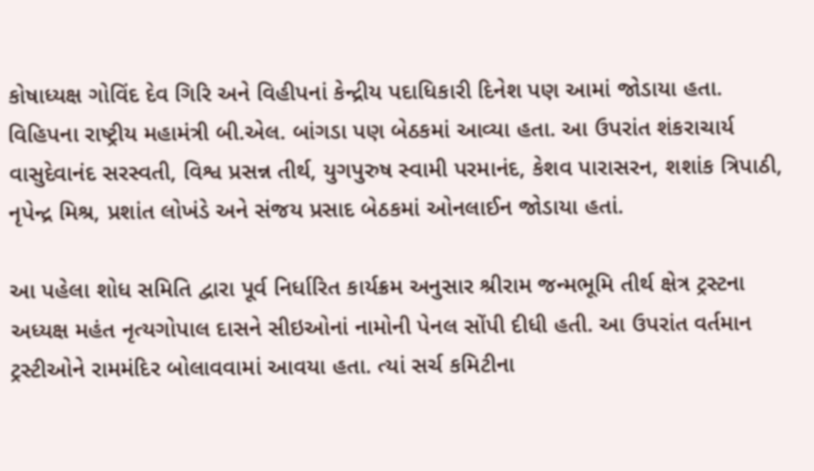કોષાધ્યક્ષ ગોવિંદ દેવ ગિરિ અને વિહીપનાં કેન્દ્રીય પદાધિકારી દિનેશ પણ આમાં જોડાયા હતા. વિહિપના રાષ્ટ્રીય મહામંત્રી બી.એલ. બાંગડા પણ બેઠકમાં આવ્યા હતા. આ ઉપરાંત શંકરાચાર્ય વાસુદેવાનંદ સરસ્વતી, વિશ્વ પ્રસન્ન તીર્થ, યુગપુરુષ સ્વામી પરમાનંદ, કેશવ પારાસરન, શશાંક ત્રિપાઠી, નૃપેન્દ્ર મિશ્ર, પ્રશાંત લોખંડે અને સંજય પ્રસાદ બેઠકમાં ઓનલાઈન જોડાયા હતાં.

આ પહેલા શોધ સમિતિ દ્વારા પૂર્વ નિર્ધારિત કાર્યક્રમ અનુસાર શ્રીરામ જન્મભૂમિ તીર્થ ક્ષેત્ર ટ્રસ્ટના અધ્યક્ષ મહંત નૃત્યગોપાલ દાસને સીઇઓનાં નામોની પેનલ સોંપી દીધી હતી. આ ઉપરાંત વર્તમાન ટ્રસ્ટીઓને રામમંદિર બોલાવવામાં આવયા હતા. ત્યાં સર્ચ કમિટીના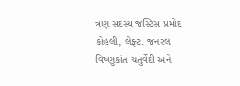ત્રણ સદસ્ય જસ્ટિસ પ્રમોદ કોહલી, લેફ્ટ. જનરલ વિષ્ણુકાંત ચતુર્વેદી અને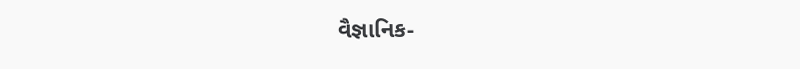વૈજ્ઞાનિક-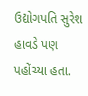ઉદ્યોગપતિ સુરેશ હાવડે પણ પહોંચ્યા હતા.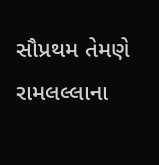સૌપ્રથમ તેમણે રામલલ્લાના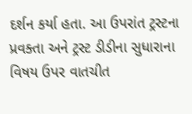દર્શન કર્યા હતા. આ ઉપરાંત ટ્રસ્ટના પ્રવક્તા અને ટ્રસ્ટ ડીડીના સુધારાના વિષય ઉપર વાતચીત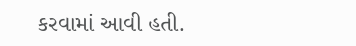કરવામાં આવી હતી.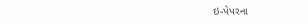ઇ-પેપરના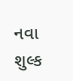નવા શુલ્ક